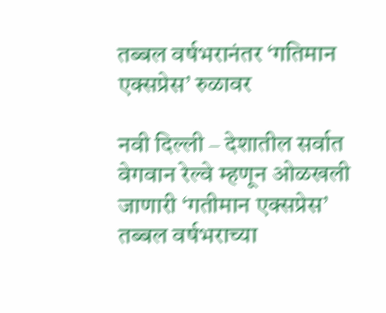तब्बल वर्षभरानंतर ‘गतिमान एक्सप्रेस’ रुळावर

नवी दिल्ली – देशातील सर्वात वेगवान रेल्वे म्हणून ओळखली जाणारी ‘गतीमान एक्सप्रेस’ तब्बल वर्षभराच्या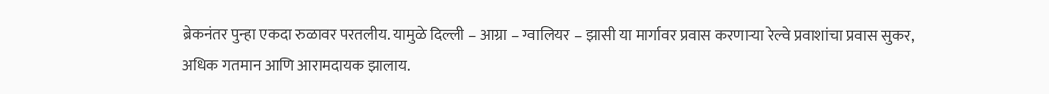ब्रेकनंतर पुन्हा एकदा रुळावर परतलीय. यामुळे दिल्ली – आग्रा – ग्वालियर – झासी या मार्गावर प्रवास करणाऱ्या रेल्वे प्रवाशांचा प्रवास सुकर, अधिक गतमान आणि आरामदायक झालाय.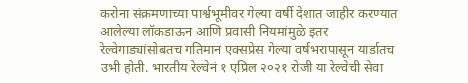करोना संक्रमणाच्या पार्श्वभूमीवर गेल्या वर्षी देशात जाहीर करण्यात आलेल्या लॉकडाऊन आणि प्रवासी नियमांमुळे इतर रेल्वेगाड्यांसोबतच गतिमान एक्सप्रेस गेल्या वर्षभरापासून यार्डातच उभी होती. भारतीय रेल्वेनं १ एप्रिल २०२१ रोजी या रेल्वेची सेवा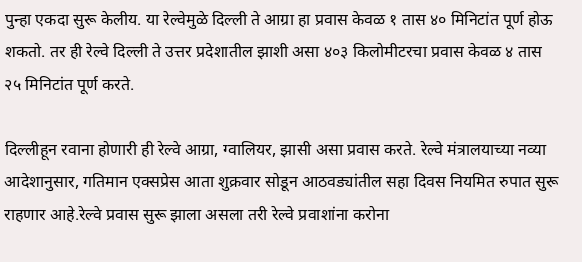पुन्हा एकदा सुरू केलीय. या रेल्वेमुळे दिल्ली ते आग्रा हा प्रवास केवळ १ तास ४० मिनिटांत पूर्ण होऊ शकतो. तर ही रेल्वे दिल्ली ते उत्तर प्रदेशातील झाशी असा ४०३ किलोमीटरचा प्रवास केवळ ४ तास २५ मिनिटांत पूर्ण करते.

दिल्लीहून रवाना होणारी ही रेल्वे आग्रा, ग्वालियर, झासी असा प्रवास करते. रेल्वे मंत्रालयाच्या नव्या आदेशानुसार, गतिमान एक्सप्रेस आता शुक्रवार सोडून आठवड्यांतील सहा दिवस नियमित रुपात सुरू राहणार आहे.रेल्वे प्रवास सुरू झाला असला तरी रेल्वे प्रवाशांना करोना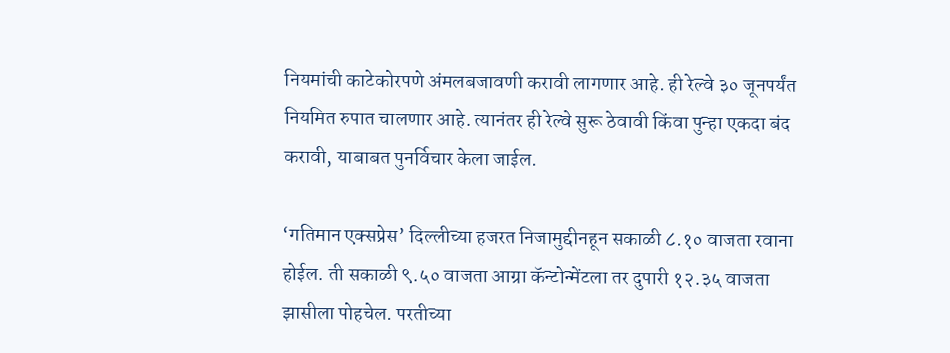नियमांची काटेकोरपणे अंमलबजावणी करावी लागणार आहे. ही रेल्वे ३० जूनपर्यंत नियमित रुपात चालणार आहे. त्यानंतर ही रेल्वे सुरू ठेवावी किंवा पुन्हा एकदा बंद करावी, याबाबत पुनर्विचार केला जाईल.

‘गतिमान एक्सप्रेस’ दिल्लीच्या हजरत निजामुद्दीनहून सकाळी ८.१० वाजता रवाना होईल. ती सकाळी ९.५० वाजता आग्रा कॅन्टोन्मेंटला तर दुपारी १२.३५ वाजता झासीला पोहचेल. परतीच्या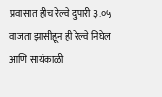प्रवासात हीच रेल्वे दुपारी ३.०५ वाजता झासीहून ही रेल्वे निघेल आणि सायंकाळी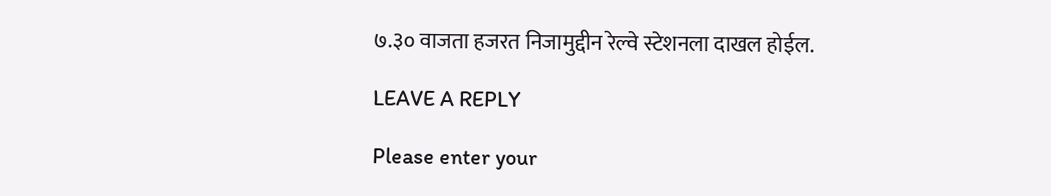७.३० वाजता हजरत निजामुद्दीन रेल्वे स्टेशनला दाखल होईल.

LEAVE A REPLY

Please enter your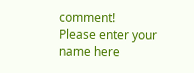comment!
Please enter your name here